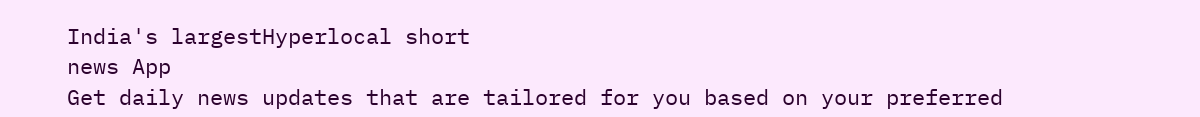India's largestHyperlocal short
news App
Get daily news updates that are tailored for you based on your preferred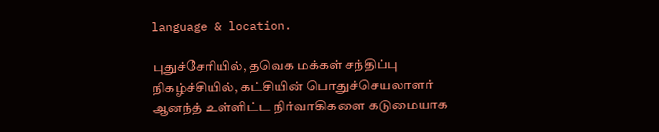language & location.

புதுச்சேரியில், தவெக மக்கள் சந்திப்பு நிகழ்ச்சியில், கட்சியின் பொதுச்செயலாளர் ஆனந்த் உள்ளிட்ட நிர்வாகிகளை கடுமையாக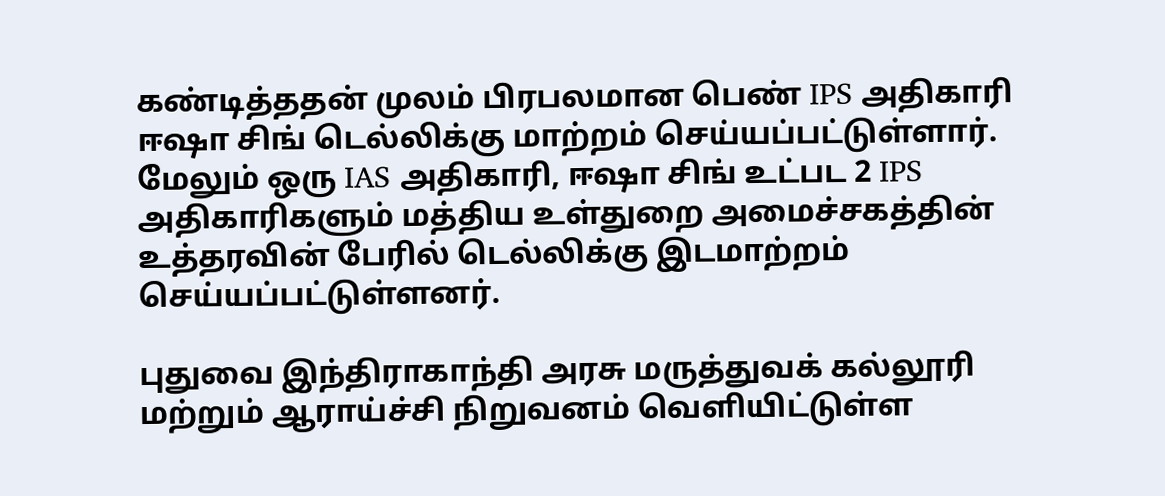கண்டித்ததன் முலம் பிரபலமான பெண் IPS அதிகாரி ஈஷா சிங் டெல்லிக்கு மாற்றம் செய்யப்பட்டுள்ளார். மேலும் ஒரு IAS அதிகாரி, ஈஷா சிங் உட்பட 2 IPS அதிகாரிகளும் மத்திய உள்துறை அமைச்சகத்தின் உத்தரவின் பேரில் டெல்லிக்கு இடமாற்றம் செய்யப்பட்டுள்ளனர்.

புதுவை இந்திராகாந்தி அரசு மருத்துவக் கல்லூரி மற்றும் ஆராய்ச்சி நிறுவனம் வெளியிட்டுள்ள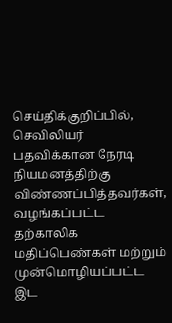செய்திக்குறிப்பில், செவிலியர் பதவிக்கான நேரடி நியமனத்திற்கு விண்ணப்பித்தவர்கள், வழங்கப்பட்ட தற்காலிக மதிப்பெண்கள் மற்றும் முன்மொழியப்பட்ட இட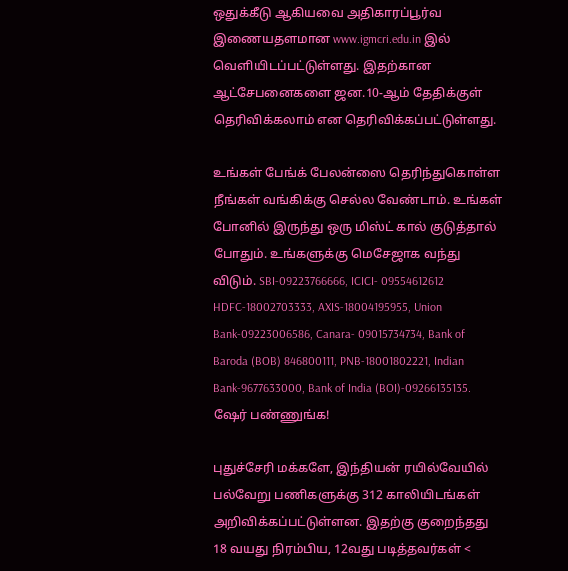ஒதுக்கீடு ஆகியவை அதிகாரப்பூர்வ இணையதளமான www.igmcri.edu.in இல் வெளியிடப்பட்டுள்ளது. இதற்கான ஆட்சேபனைகளை ஜன.10-ஆம் தேதிக்குள் தெரிவிக்கலாம் என தெரிவிக்கப்பட்டுள்ளது.

உங்கள் பேங்க் பேலன்ஸை தெரிந்துகொள்ள நீங்கள் வங்கிக்கு செல்ல வேண்டாம். உங்கள் போனில் இருந்து ஒரு மிஸ்ட் கால் குடுத்தால் போதும். உங்களுக்கு மெசேஜாக வந்து விடும். SBI-09223766666, ICICI- 09554612612 HDFC-18002703333, AXIS-18004195955, Union Bank-09223006586, Canara- 09015734734, Bank of Baroda (BOB) 846800111, PNB-18001802221, Indian Bank-9677633000, Bank of India (BOI)-09266135135. ஷேர் பண்ணுங்க!

புதுச்சேரி மக்களே, இந்தியன் ரயில்வேயில் பல்வேறு பணிகளுக்கு 312 காலியிடங்கள் அறிவிக்கப்பட்டுள்ளன. இதற்கு குறைந்தது 18 வயது நிரம்பிய, 12வது படித்தவர்கள் <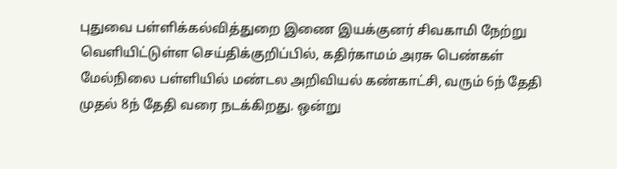புதுவை பள்ளிக்கல்வித்துறை இணை இயக்குனர் சிவகாமி நேற்று வெளியிட்டுள்ள செய்திக்குறிப்பில், கதிர்காமம் அரசு பெண்கள் மேல்நிலை பள்ளியில் மண்டல அறிவியல் கண்காட்சி, வரும் 6ந் தேதி முதல் 8ந் தேதி வரை நடக்கிறது. ஒன்று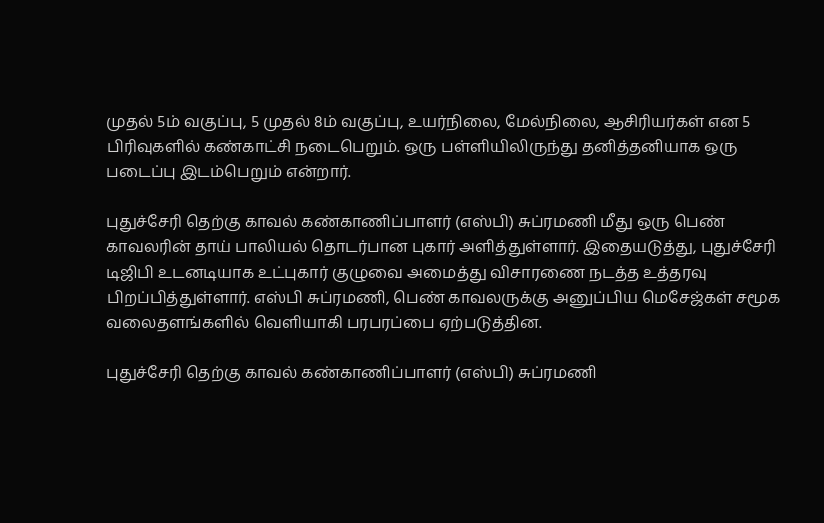முதல் 5ம் வகுப்பு, 5 முதல் 8ம் வகுப்பு, உயர்நிலை, மேல்நிலை, ஆசிரியர்கள் என 5 பிரிவுகளில் கண்காட்சி நடைபெறும். ஒரு பள்ளியிலிருந்து தனித்தனியாக ஒரு படைப்பு இடம்பெறும் என்றார்.

புதுச்சேரி தெற்கு காவல் கண்காணிப்பாளர் (எஸ்பி) சுப்ரமணி மீது ஒரு பெண் காவலரின் தாய் பாலியல் தொடர்பான புகார் அளித்துள்ளார். இதையடுத்து, புதுச்சேரி டிஜிபி உடனடியாக உட்புகார் குழுவை அமைத்து விசாரணை நடத்த உத்தரவு பிறப்பித்துள்ளார். எஸ்பி சுப்ரமணி, பெண் காவலருக்கு அனுப்பிய மெசேஜ்கள் சமூக வலைதளங்களில் வெளியாகி பரபரப்பை ஏற்படுத்தின.

புதுச்சேரி தெற்கு காவல் கண்காணிப்பாளர் (எஸ்பி) சுப்ரமணி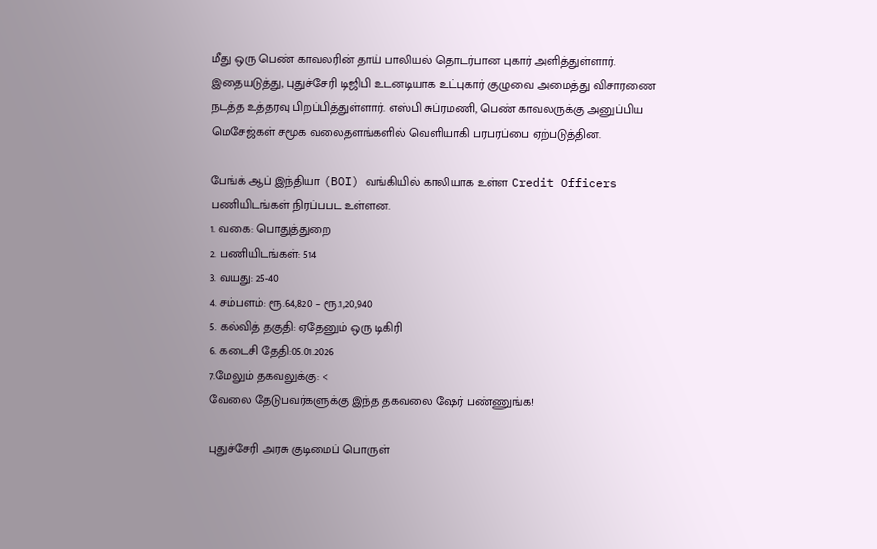மீது ஒரு பெண் காவலரின் தாய் பாலியல் தொடர்பான புகார் அளித்துள்ளார். இதையடுத்து, புதுச்சேரி டிஜிபி உடனடியாக உட்புகார் குழுவை அமைத்து விசாரணை நடத்த உத்தரவு பிறப்பித்துள்ளார். எஸ்பி சுப்ரமணி, பெண் காவலருக்கு அனுப்பிய மெசேஜ்கள் சமூக வலைதளங்களில் வெளியாகி பரபரப்பை ஏற்படுத்தின.

பேங்க் ஆப் இந்தியா (BOI) வங்கியில் காலியாக உள்ள Credit Officers பணியிடங்கள் நிரப்பபட உள்ளன.
1. வகை: பொதுத்துறை
2. பணியிடங்கள்: 514
3. வயது: 25-40
4. சம்பளம்: ரூ.64,820 – ரூ.1,20,940
5. கல்வித் தகுதி: ஏதேனும் ஒரு டிகிரி
6. கடைசி தேதி:05.01.2026
7.மேலும் தகவலுக்கு: <
வேலை தேடுபவர்களுக்கு இந்த தகவலை ஷேர் பண்ணுங்க!

புதுச்சேரி அரசு குடிமைப் பொருள்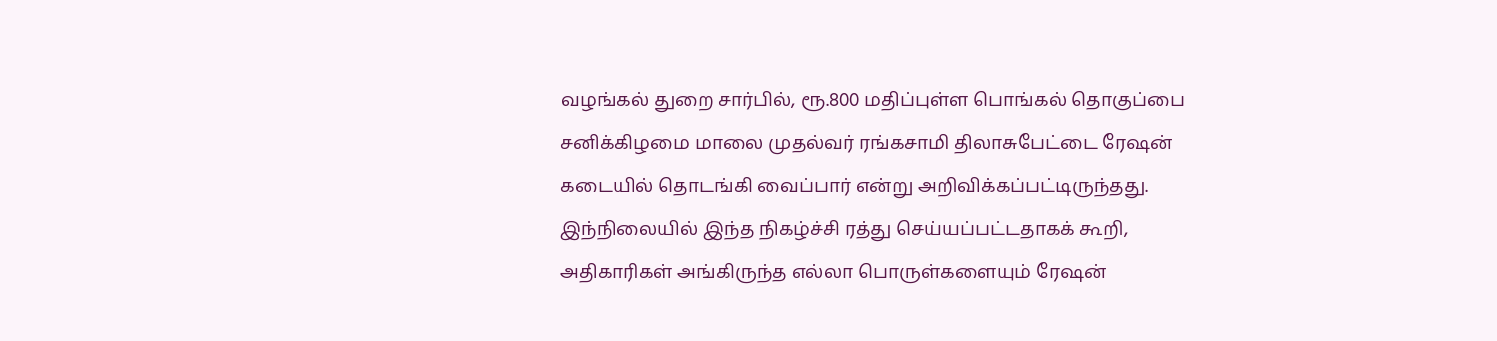வழங்கல் துறை சார்பில், ரூ.800 மதிப்புள்ள பொங்கல் தொகுப்பை சனிக்கிழமை மாலை முதல்வர் ரங்கசாமி திலாசுபேட்டை ரேஷன் கடையில் தொடங்கி வைப்பார் என்று அறிவிக்கப்பட்டிருந்தது. இந்நிலையில் இந்த நிகழ்ச்சி ரத்து செய்யப்பட்டதாகக் கூறி, அதிகாரிகள் அங்கிருந்த எல்லா பொருள்களையும் ரேஷன்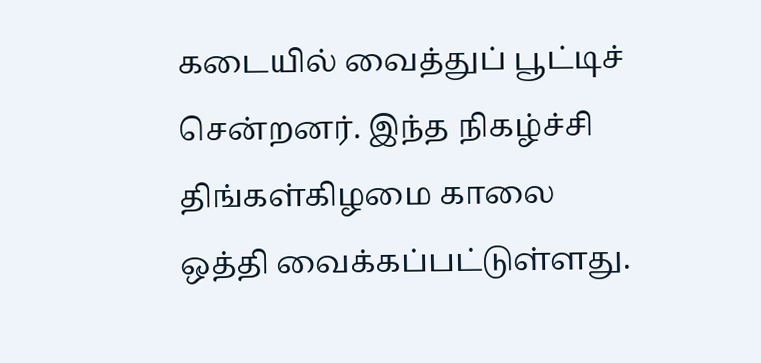கடையில் வைத்துப் பூட்டிச் சென்றனர். இந்த நிகழ்ச்சி திங்கள்கிழமை காலை ஒத்தி வைக்கப்பட்டுள்ளது.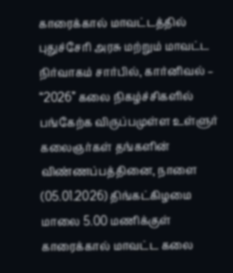காரைக்கால் மாவட்டத்தில் புதுச்சேரி அரசு மற்றும் மாவட்ட நிர்வாகம் சார்பில், கார்னிவல் – “2026” கலை நிகழ்ச்சிகளில் பங்கேற்க விருப்பமுள்ள உள்ளுர் கலைஞர்கள் தங்களின் விண்ணப்பத்தினை, நாளை (05.01.2026) திங்கட்கிழமை மாலை 5.00 மணிக்குள் காரைக்கால் மாவட்ட கலை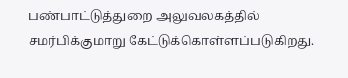பண்பாட்டுத்துறை அலுவலகத்தில் சமர்பிக்குமாறு கேட்டுக்கொள்ளப்படுகிறது.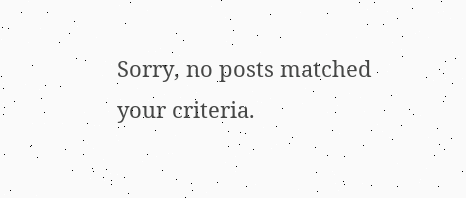Sorry, no posts matched your criteria.